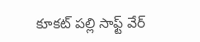కూకట్ పల్లి సాఫ్ట్ వేర్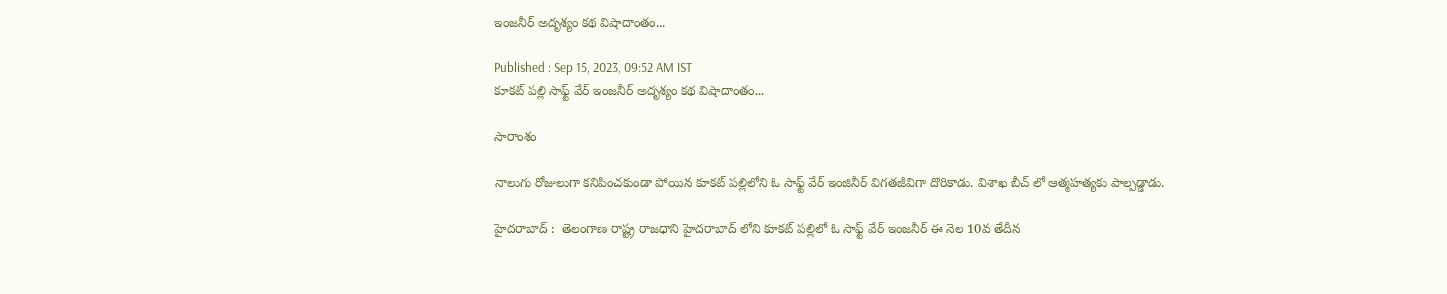ఇంజనీర్ అదృశ్యం కథ విషాదాంతం...

Published : Sep 15, 2023, 09:52 AM IST
కూకట్ పల్లి సాఫ్ట్ వేర్ ఇంజనీర్ అదృశ్యం కథ విషాదాంతం...

సారాంశం

నాలుగు రోజులుగా కనిపించకుండా పోయిన కూకట్ పల్లిలోని ఓ సాఫ్ట్ వేర్ ఇంజినీర్ విగతజీవిగా దొరికాడు. విశాఖ బీచ్ లో ఆత్మహత్యకు పాల్పడ్డాడు.

హైదరాబాద్ :  తెలంగాణ రాష్ట్ర రాజధాని హైదరాబాద్ లోని కూకట్ పల్లిలో ఓ సాఫ్ట్ వేర్ ఇంజనీర్ ఈ నెల 10వ తేదీన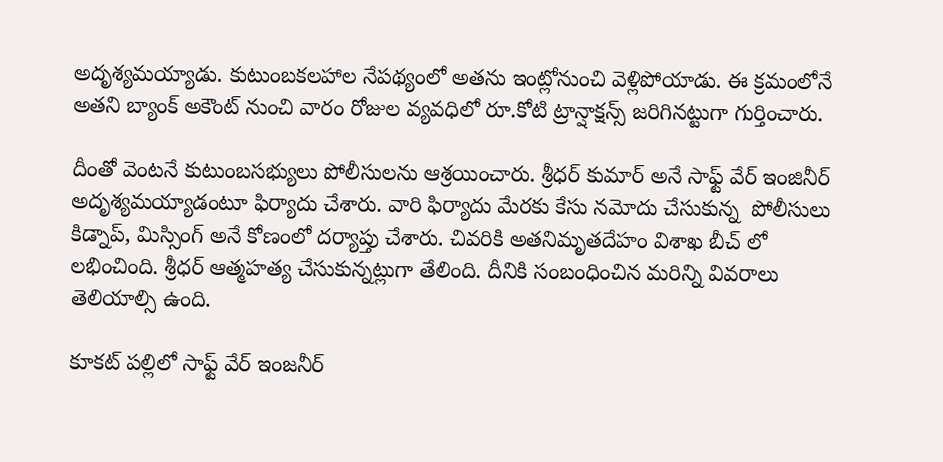అదృశ్యమయ్యాడు. కుటుంబకలహాల నేపథ్యంలో అతను ఇంట్లోనుంచి వెళ్లిపోయాడు. ఈ క్రమంలోనే అతని బ్యాంక్ అకౌంట్ నుంచి వారం రోజుల వ్యవధిలో రూ.కోటి ట్రాన్షాక్షన్స్ జరిగినట్టుగా గుర్తించారు.

దీంతో వెంటనే కుటుంబసభ్యులు పోలీసులను ఆశ్రయించారు. శ్రీధర్ కుమార్ అనే సాఫ్ట్ వేర్ ఇంజినీర్ అదృశ్యమయ్యాడంటూ ఫిర్యాదు చేశారు. వారి ఫిర్యాదు మేరకు కేసు నమోదు చేసుకున్న  పోలీసులు కిడ్నాప్, మిస్సింగ్ అనే కోణంలో దర్యాప్తు చేశారు. చివరికి అతనిమృతదేహం విశాఖ బీచ్ లో లభించింది. శ్రీధర్ ఆత్మహత్య చేసుకున్నట్లుగా తేలింది. దీనికి సంబంధించిన మరిన్ని వివరాలు తెలియాల్సి ఉంది.

కూకట్ పల్లిలో సాఫ్ట్ వేర్ ఇంజనీర్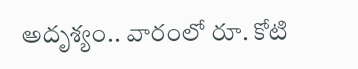అదృశ్యం.. వారంలో రూ. కోటి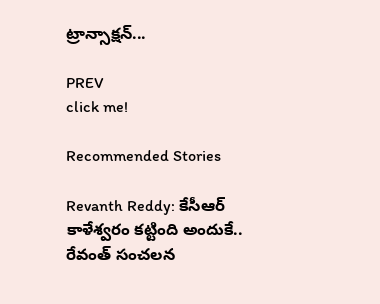ట్రాన్సాక్షన్...

PREV
click me!

Recommended Stories

Revanth Reddy: కేసీఆర్ కాళేశ్వరం కట్టింది అందుకే.. రేవంత్ సంచలన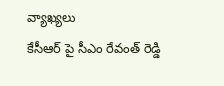వ్యాఖ్యలు
కేసీఆర్ పై సీఎం రేవంత్ రెడ్డి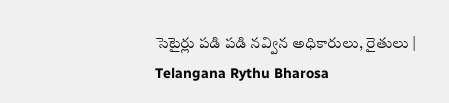సెటైర్లు పడి పడి నవ్విన అధికారులు, రైతులు | Telangana Rythu Bharosa